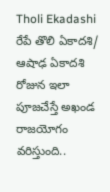Tholi Ekadashi రేపే తొలి ఏకాదశి/ ఆషాఢ ఏకాదశి రోజున ఇలా పూజచేస్తే అఖండ రాజయోగం వరిస్తుంది..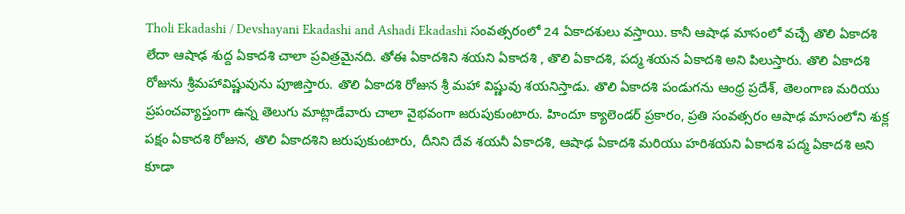Tholi Ekadashi / Devshayani Ekadashi and Ashadi Ekadashi సంవత్సరంలో 24 ఏకాదశులు వస్తాయి. కానీ ఆషాఢ మాసంలో వచ్చే తొలి ఏకాదశి లేదా ఆషాఢ శుద్ద ఏకాదశి చాలా ప్రవిత్రమైనది. తోఈ ఏకాదశిని శయని ఏకాదశి , తొలి ఏకాదశి, పద్మ శయన ఏకాదశి అని పిలుస్తారు. తొలి ఏకాదశి రోజును శ్రీమహావిష్ణువును పూజిస్తారు. తొలి ఏకాదశి రోజున శ్రీ మహా విష్ణువు శయనిస్తాడు. తొలి ఏకాదశి పండుగను ఆంధ్ర ప్రదేశ్, తెలంగాణ మరియు ప్రపంచవ్యాప్తంగా ఉన్న తెలుగు మాట్లాడేవారు చాలా వైభవంగా జరుపుకుంటారు. హిందూ క్యాలెండర్ ప్రకారం, ప్రతి సంవత్సరం ఆషాఢ మాసంలోని శుక్ల పక్షం ఏకాదశి రోజున, తొలి ఏకాదశిని జరుపుకుంటారు, దీనిని దేవ శయనీ ఏకాదశి, ఆషాఢ ఏకాదశి మరియు హరిశయని ఏకాదశి పద్మ ఏకాదశి అని కూడా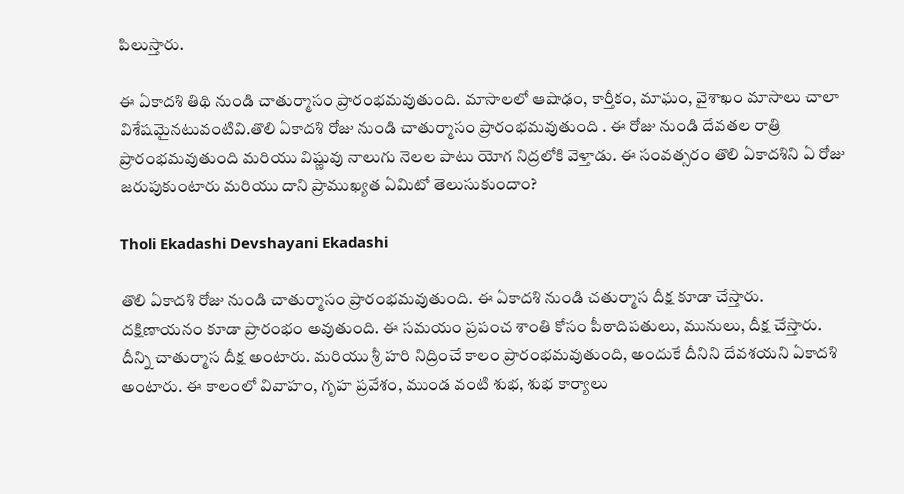పిలుస్తారు.

ఈ ఏకాదశి తిథి నుండి చాతుర్మాసం ప్రారంభమవుతుంది. మాసాలలో ఆషాఢం, కార్తీకం, మాఘం, వైశాఖం మాసాలు చాలా విశేషమైనటువంటివి.తొలి ఏకాదశి రోజు నుండి చాతుర్మాసం ప్రారంభమవుతుంది . ఈ రోజు నుండి దేవతల రాత్రి ప్రారంభమవుతుంది మరియు విష్ణువు నాలుగు నెలల పాటు యోగ నిద్రలోకి వెళ్తాడు. ఈ సంవత్సరం తొలి ఏకాదశిని ఏ రోజు జరుపుకుంటారు మరియు దాని ప్రాముఖ్యత ఏమిటో తెలుసుకుందాం?

Tholi Ekadashi Devshayani Ekadashi

తొలి ఏకాదశి రోజు నుండి చాతుర్మాసం ప్రారంభమవుతుంది. ఈ ఏకాదశి నుండి చతుర్మాస దీక్ష కూడా చేస్తారు. దక్షిణాయనం కూడా ప్రారంభం అవుతుంది. ఈ సమయం ప్రపంచ శాంతి కోసం పీఠాదిపతులు, మునులు, దీక్ష చేస్తారు. దీన్ని చాతుర్మాస దీక్ష అంటారు. మరియు శ్రీ హరి నిద్రించే కాలం ప్రారంభమవుతుంది, అందుకే దీనిని దేవశయని ఏకాదశి అంటారు. ఈ కాలంలో వివాహం, గృహ ప్రవేశం, ముండ వంటి శుభ, శుభ కార్యాలు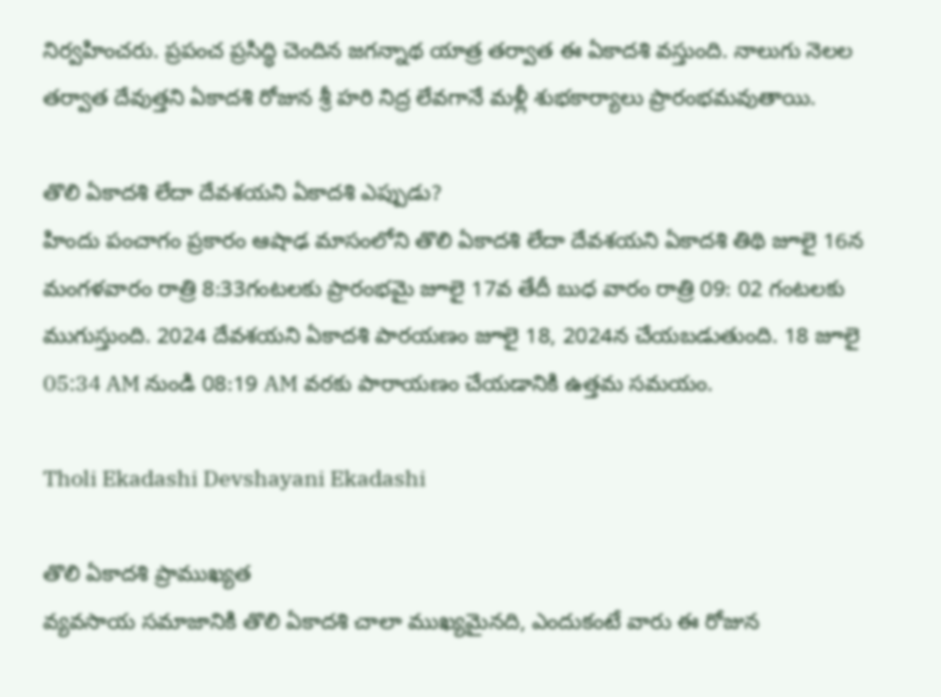నిర్వహించరు. ప్రపంచ ప్రసిద్ధి చెందిన జగన్నాథ యాత్ర తర్వాత ఈ ఏకాదశి వస్తుంది. నాలుగు నెలల తర్వాత దేవుత్తని ఏకాదశి రోజున శ్రీ హరి నిద్ర లేవగానే మళ్లీ శుభకార్యాలు ప్రారంభమవుతాయి.

తొలి ఏకాదశి లేదా దేవశయని ఏకాదశి ఎప్పుడు?
హిందు పంచాగం ప్రకారం ఆషాఢ మాసంలోని తొలి ఏకాదశి లేదా దేవశయని ఏకాదశి తిథి జూలై 16న మంగళవారం రాత్రి 8:33గంటలకు ప్రారంభమై జూలై 17వ తేదీ బుధ వారం రాత్రి 09: 02 గంటలకు ముగుస్తుంది. 2024 దేవశయని ఏకాదశి పారయణం జూలై 18, 2024న చేయబడుతుంది. 18 జూలై 05:34 AM నుండి 08:19 AM వరకు పారాయణం చేయడానికి ఉత్తమ సమయం.

Tholi Ekadashi Devshayani Ekadashi

తొలి ఏకాదశి ప్రాముఖ్యత
వ్యవసాయ సమాజానికి తొలి ఏకాదశి చాలా ముఖ్యమైనది, ఎందుకంటే వారు ఈ రోజున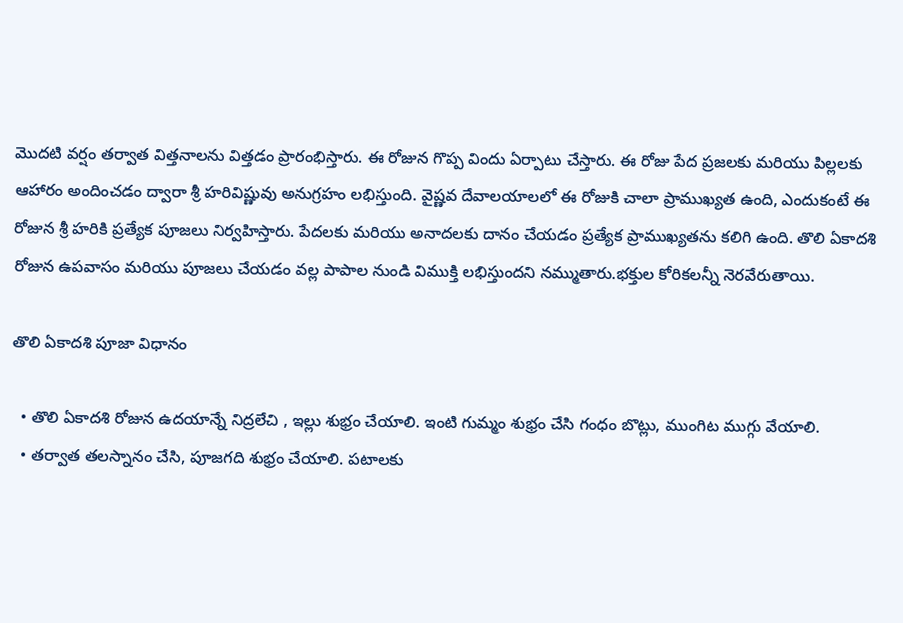మొదటి వర్షం తర్వాత విత్తనాలను విత్తడం ప్రారంభిస్తారు. ఈ రోజున గొప్ప విందు ఏర్పాటు చేస్తారు. ఈ రోజు పేద ప్రజలకు మరియు పిల్లలకు ఆహారం అందించడం ద్వారా శ్రీ హరివిష్ణువు అనుగ్రహం లభిస్తుంది. వైష్ణవ దేవాలయాలలో ఈ రోజుకి చాలా ప్రాముఖ్యత ఉంది, ఎందుకంటే ఈ రోజున శ్రీ హరికి ప్రత్యేక పూజలు నిర్వహిస్తారు. పేదలకు మరియు అనాదలకు దానం చేయడం ప్రత్యేక ప్రాముఖ్యతను కలిగి ఉంది. తొలి ఏకాదశి రోజున ఉపవాసం మరియు పూజలు చేయడం వల్ల పాపాల నుండి విముక్తి లభిస్తుందని నమ్ముతారు.భక్తుల కోరికలన్నీ నెరవేరుతాయి.

తొలి ఏకాదశి పూజా విధానం

  • తొలి ఏకాదశి రోజున ఉదయాన్నే నిద్రలేచి , ఇల్లు శుభ్రం చేయాలి. ఇంటి గుమ్మం శుభ్రం చేసి గంధం బొట్లు, ముంగిట ముగ్గు వేయాలి.
  • తర్వాత తలస్నానం చేసి, పూజగది శుభ్రం చేయాలి. పటాలకు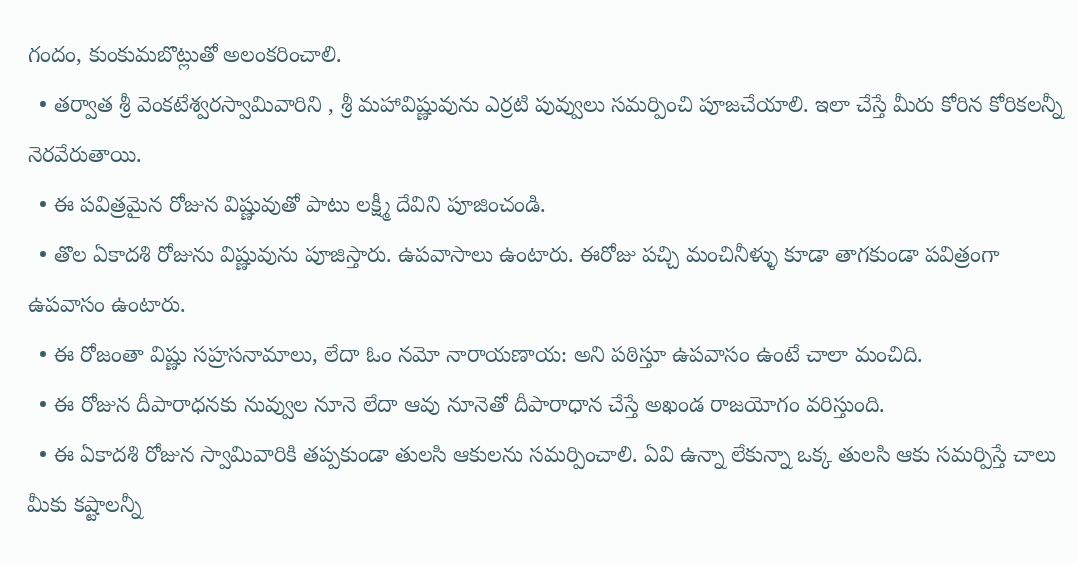గందం, కుంకుమబొట్లుతో అలంకరించాలి.
  • తర్వాత శ్రీ వెంకటేశ్వరస్వామివారిని , శ్రీ మహావిష్ణువును ఎర్రటి పువ్వులు సమర్పించి పూజచేయాలి. ఇలా చేస్తే మీరు కోరిన కోరికలన్నీ నెరవేరుతాయి.
  • ఈ పవిత్రమైన రోజున విష్ణువుతో పాటు లక్ష్మీ దేవిని పూజించండి.
  • తొల ఏకాదశి రోజును విష్ణువును పూజిస్తారు. ఉపవాసాలు ఉంటారు. ఈరోజు పచ్చి మంచినీళ్ళు కూడా తాగకుండా పవిత్రంగా ఉపవాసం ఉంటారు.
  • ఈ రోజంతా విష్ణు సహ్రసనామాలు, లేదా ఓం నమో నారాయణాయ: అని పఠిస్తూ ఉపవాసం ఉంటే చాలా మంచిది.
  • ఈ రోజున దీపారాధనకు నువ్వుల నూనె లేదా ఆవు నూనెతో దీపారాధాన చేస్తే అఖండ రాజయోగం వరిస్తుంది.
  • ఈ ఏకాదశి రోజున స్వామివారికి తప్పకుండా తులసి ఆకులను సమర్పించాలి. ఏవి ఉన్నా లేకున్నా ఒక్క తులసి ఆకు సమర్పిస్తే చాలు మీకు కష్టాలన్నీ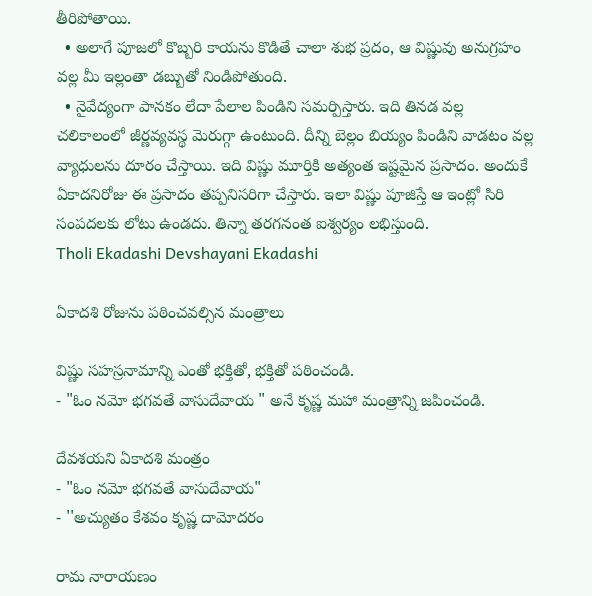తీరిపోతాయి.
  • అలాగే పూజలో కొబ్బరి కాయను కొడితే చాలా శుభ ప్రదం, ఆ విష్ణువు అనుగ్రహం వల్ల మీ ఇల్లంతా డబ్బుతో నిండిపోతుంది.
  • నైవేద్యంగా పానకం లేదా పేలాల పిండిని సమర్పిస్తారు. ఇది తినడ వల్ల చలికాలంలో జీర్ణవ్యవస్థ మెరుగ్గా ఉంటుంది. దీన్ని బెల్లం బియ్యం పిండిని వాడటం వల్ల వ్యాధులను దూరం చేస్తాయి. ఇది విష్ణు మూర్తికి అత్యంత ఇష్టమైన ప్రసాదం. అందుకే ఏకాదనిరోజు ఈ ప్రసాదం తప్పనిసరిగా చేస్తారు. ఇలా విష్ణు పూజిస్తే ఆ ఇంట్లో సిరి సంపదలకు లోటు ఉండదు. తిన్నా తరగనంత ఐశ్వర్యం లభిస్తుంది.
Tholi Ekadashi Devshayani Ekadashi

ఏకాదశి రోజును పఠించవల్సిన మంత్రాలు

విష్ణు సహస్రనామాన్ని ఎంతో భక్తితో, భక్తితో పఠించండి.
- "ఓం నమో భగవతే వాసుదేవాయ " అనే కృష్ణ మహా మంత్రాన్ని జపించండి.

దేవశయని ఏకాదశి మంత్రం
- "ఓం నమో భగవతే వాసుదేవాయ"
- ''అచ్యుతం కేశవం కృష్ణ దామోదరం

రామ నారాయణం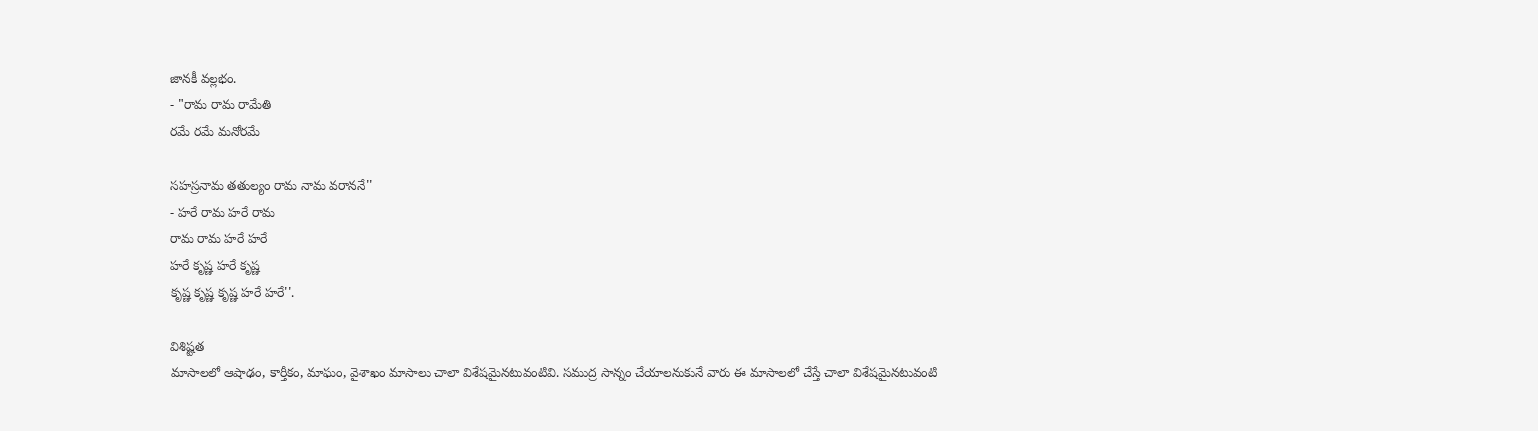జానకీ వల్లభం.
- "రామ రామ రామేతి
రమే రమే మనోరమే

సహస్రనామ తతుల్యం రామ నామ వరాననే''
- హరే రామ హరే రామ
రామ రామ హరే హరే
హరే కృష్ణ హరే కృష్ణ
కృష్ణ కృష్ణ కృష్ణ హరే హరే''.

విశిష్టత
మాసాలలో ఆషాఢం, కార్తీకం, మాఘం, వైశాఖం మాసాలు చాలా విశేషమైనటువంటివి. సముద్ర సాన్నం చేయాలనుకునే వారు ఈ మాసాలలో చేస్తే చాలా విశేషమైనటువంటి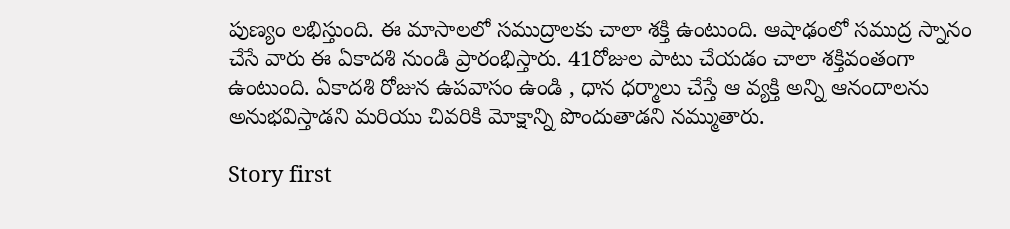పుణ్యం లభిస్తుంది. ఈ మాసాలలో సముద్రాలకు చాలా శక్తి ఉంటుంది. ఆషాఢంలో సముద్ర స్నానం చేసే వారు ఈ ఏకాదశి నుండి ప్రారంభిస్తారు. 41రోజుల పాటు చేయడం చాలా శక్తివంతంగా ఉంటుంది. ఏకాదశి రోజున ఉపవాసం ఉండి , ధాన ధర్మాలు చేస్తే ఆ వ్యక్తి అన్ని ఆనందాలను అనుభవిస్తాడని మరియు చివరికి మోక్షాన్ని పొందుతాడని నమ్ముతారు.

Story first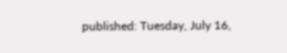published: Tuesday, July 16,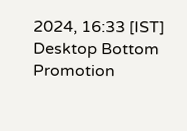2024, 16:33 [IST]
Desktop Bottom Promotion